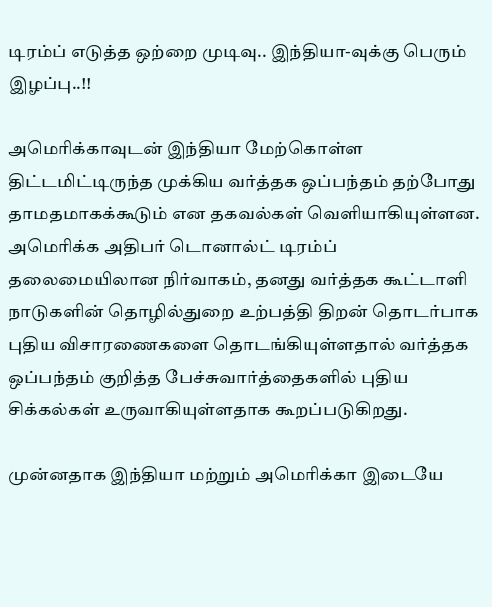டிரம்ப் எடுத்த ஒற்றை முடிவு.. இந்தியா-வுக்கு பெரும் இழப்பு..!!

அமெரிக்காவுடன் இந்தியா மேற்கொள்ள திட்டமிட்டிருந்த முக்கிய வர்த்தக ஒப்பந்தம் தற்போது தாமதமாகக்கூடும் என தகவல்கள் வெளியாகியுள்ளன. அமெரிக்க அதிபர் டொனால்ட் டிரம்ப் தலைமையிலான நிர்வாகம், தனது வர்த்தக கூட்டாளி நாடுகளின் தொழில்துறை உற்பத்தி திறன் தொடர்பாக புதிய விசாரணைகளை தொடங்கியுள்ளதால் வர்த்தக ஒப்பந்தம் குறித்த பேச்சுவார்த்தைகளில் புதிய சிக்கல்கள் உருவாகியுள்ளதாக கூறப்படுகிறது.

முன்னதாக இந்தியா மற்றும் அமெரிக்கா இடையே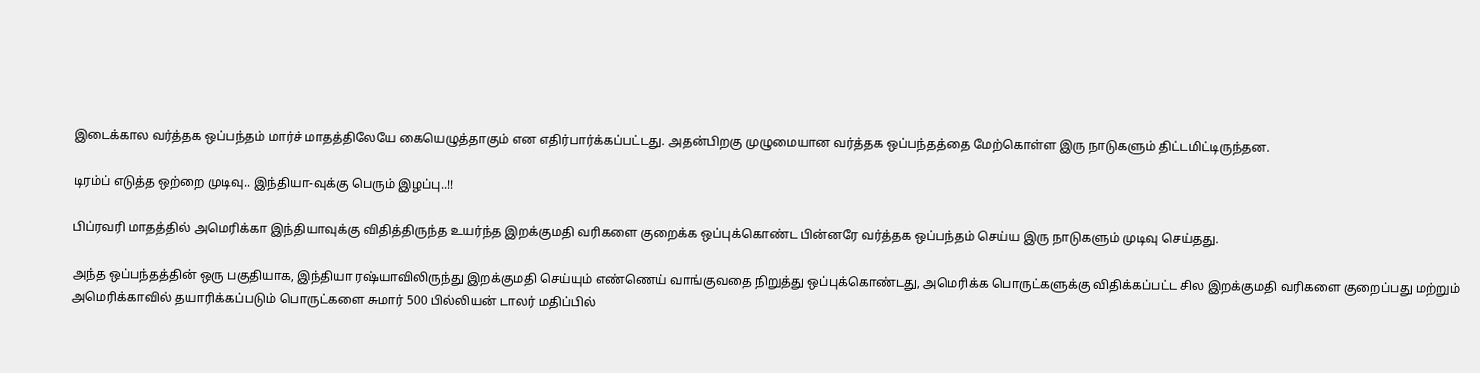இடைக்கால வர்த்தக ஒப்பந்தம் மார்ச் மாதத்திலேயே கையெழுத்தாகும் என எதிர்பார்க்கப்பட்டது. அதன்பிறகு முழுமையான வர்த்தக ஒப்பந்தத்தை மேற்கொள்ள இரு நாடுகளும் திட்டமிட்டிருந்தன.

டிரம்ப் எடுத்த ஒற்றை முடிவு.. இந்தியா-வுக்கு பெரும் இழப்பு..!!

பிப்ரவரி மாதத்தில் அமெரிக்கா இந்தியாவுக்கு விதித்திருந்த உயர்ந்த இறக்குமதி வரிகளை குறைக்க ஒப்புக்கொண்ட பின்னரே வர்த்தக ஒப்பந்தம் செய்ய இரு நாடுகளும் முடிவு செய்தது.

அந்த ஒப்பந்தத்தின் ஒரு பகுதியாக, இந்தியா ரஷ்யாவிலிருந்து இறக்குமதி செய்யும் எண்ணெய் வாங்குவதை நிறுத்து ஒப்புக்கொண்டது, அமெரிக்க பொருட்களுக்கு விதிக்கப்பட்ட சில இறக்குமதி வரிகளை குறைப்பது மற்றும் அமெரிக்காவில் தயாரிக்கப்படும் பொருட்களை சுமார் 500 பில்லியன் டாலர் மதிப்பில்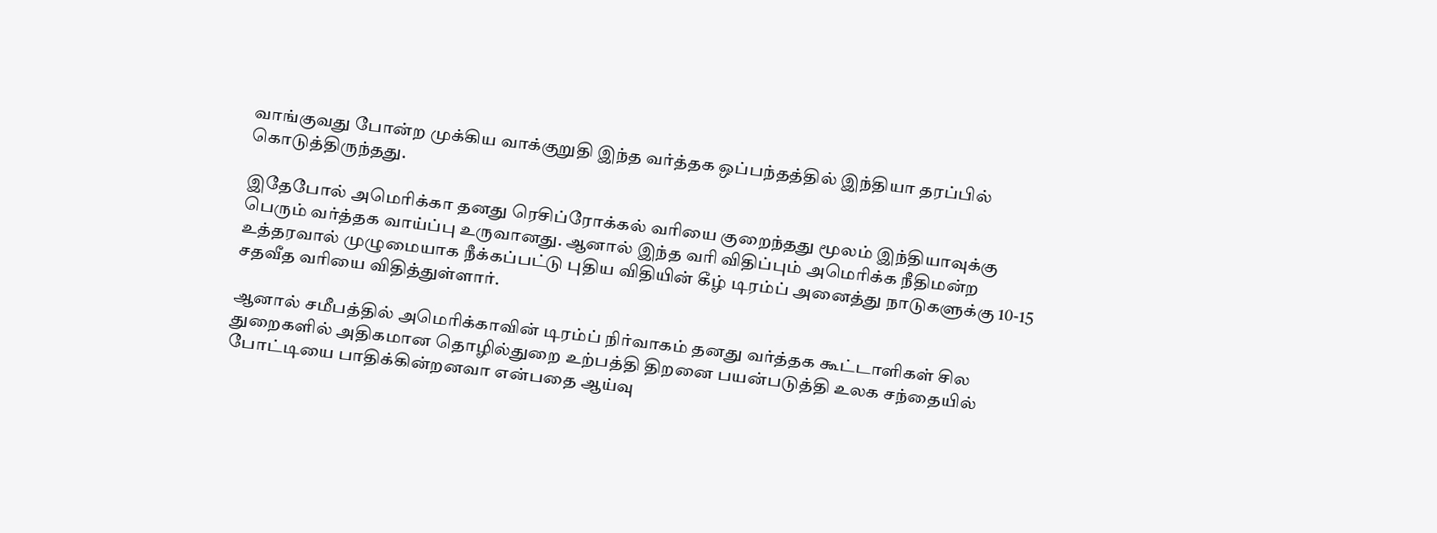வாங்குவது போன்ற முக்கிய வாக்குறுதி இந்த வர்த்தக ஒப்பந்தத்தில் இந்தியா தரப்பில் கொடுத்திருந்தது.

இதேபோல் அமெரிக்கா தனது ரெசிப்ரோக்கல் வரியை குறைந்தது மூலம் இந்தியாவுக்கு பெரும் வர்த்தக வாய்ப்பு உருவானது. ஆனால் இந்த வரி விதிப்பும் அமெரிக்க நீதிமன்ற உத்தரவால் முழுமையாக நீக்கப்பட்டு புதிய விதியின் கீழ் டிரம்ப் அனைத்து நாடுகளுக்கு 10-15 சதவீத வரியை விதித்துள்ளார்.

ஆனால் சமீபத்தில் அமெரிக்காவின் டிரம்ப் நிர்வாகம் தனது வர்த்தக கூட்டாளிகள் சில துறைகளில் அதிகமான தொழில்துறை உற்பத்தி திறனை பயன்படுத்தி உலக சந்தையில் போட்டியை பாதிக்கின்றனவா என்பதை ஆய்வு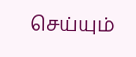செய்யும்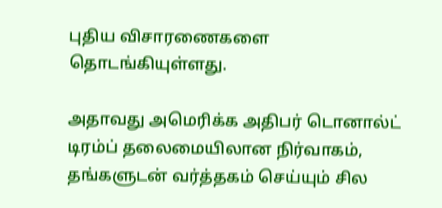புதிய விசாரணைகளை தொடங்கியுள்ளது.

அதாவது அமெரிக்க அதிபர் டொனால்ட் டிரம்ப் தலைமையிலான நிர்வாகம், தங்களுடன் வர்த்தகம் செய்யும் சில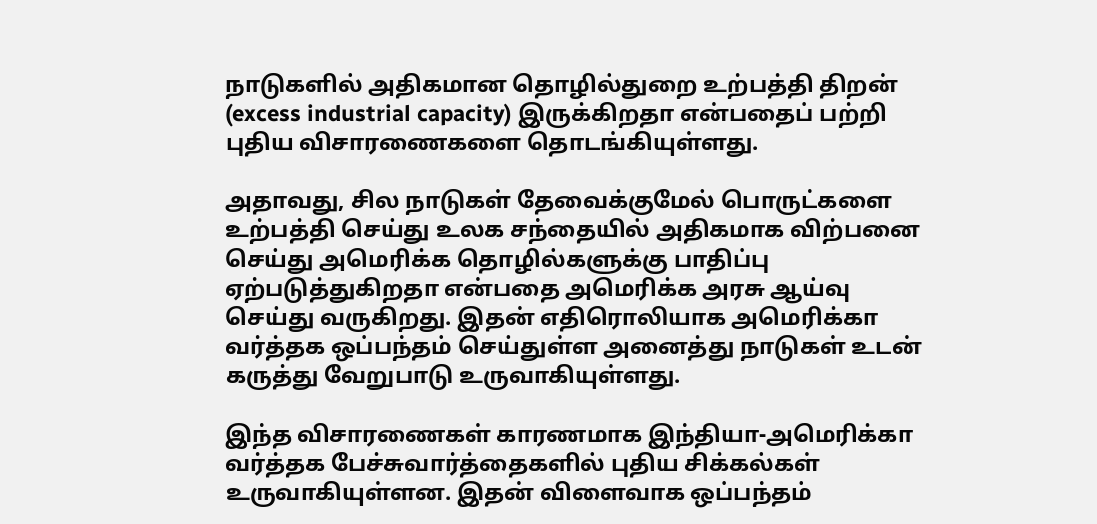நாடுகளில் அதிகமான தொழில்துறை உற்பத்தி திறன் (excess industrial capacity) இருக்கிறதா என்பதைப் பற்றி புதிய விசாரணைகளை தொடங்கியுள்ளது.

அதாவது, சில நாடுகள் தேவைக்குமேல் பொருட்களை உற்பத்தி செய்து உலக சந்தையில் அதிகமாக விற்பனை செய்து அமெரிக்க தொழில்களுக்கு பாதிப்பு ஏற்படுத்துகிறதா என்பதை அமெரிக்க அரசு ஆய்வு செய்து வருகிறது. இதன் எதிரொலியாக அமெரிக்கா வர்த்தக ஒப்பந்தம் செய்துள்ள அனைத்து நாடுகள் உடன் கருத்து வேறுபாடு உருவாகியுள்ளது.

இந்த விசாரணைகள் காரணமாக இந்தியா-அமெரிக்கா வர்த்தக பேச்சுவார்த்தைகளில் புதிய சிக்கல்கள் உருவாகியுள்ளன. இதன் விளைவாக ஒப்பந்தம்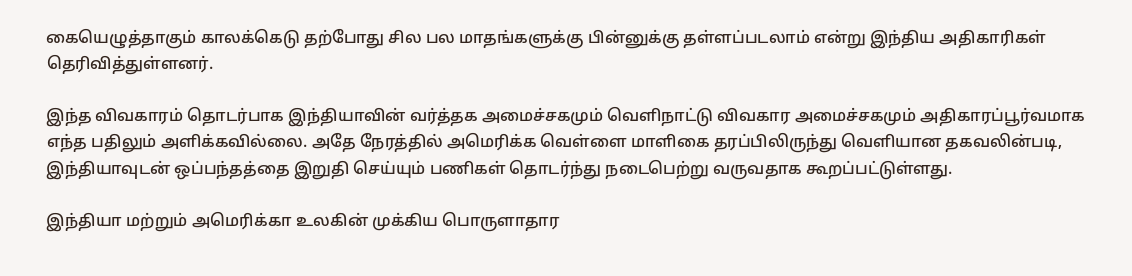கையெழுத்தாகும் காலக்கெடு தற்போது சில பல மாதங்களுக்கு பின்னுக்கு தள்ளப்படலாம் என்று இந்திய அதிகாரிகள் தெரிவித்துள்ளனர்.

இந்த விவகாரம் தொடர்பாக இந்தியாவின் வர்த்தக அமைச்சகமும் வெளிநாட்டு விவகார அமைச்சகமும் அதிகாரப்பூர்வமாக எந்த பதிலும் அளிக்கவில்லை. அதே நேரத்தில் அமெரிக்க வெள்ளை மாளிகை தரப்பிலிருந்து வெளியான தகவலின்படி, இந்தியாவுடன் ஒப்பந்தத்தை இறுதி செய்யும் பணிகள் தொடர்ந்து நடைபெற்று வருவதாக கூறப்பட்டுள்ளது.

இந்தியா மற்றும் அமெரிக்கா உலகின் முக்கிய பொருளாதார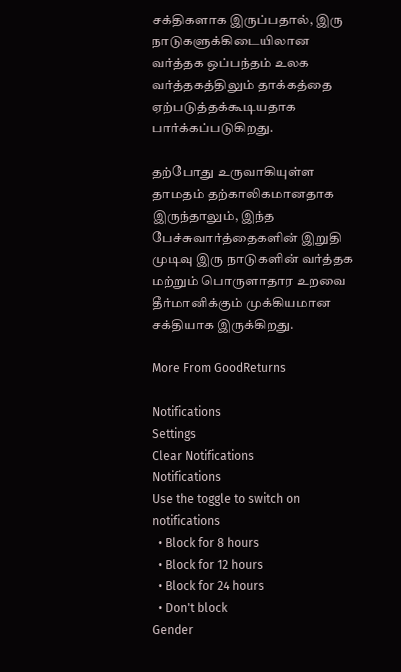சக்திகளாக இருப்பதால், இரு நாடுகளுக்கிடையிலான வர்த்தக ஒப்பந்தம் உலக வர்த்தகத்திலும் தாக்கத்தை ஏற்படுத்தக்கூடியதாக பார்க்கப்படுகிறது.

தற்போது உருவாகியுள்ள தாமதம் தற்காலிகமானதாக இருந்தாலும், இந்த பேச்சுவார்த்தைகளின் இறுதி முடிவு இரு நாடுகளின் வர்த்தக மற்றும் பொருளாதார உறவை தீர்மானிக்கும் முக்கியமான சக்தியாக இருக்கிறது.

More From GoodReturns

Notifications
Settings
Clear Notifications
Notifications
Use the toggle to switch on notifications
  • Block for 8 hours
  • Block for 12 hours
  • Block for 24 hours
  • Don't block
Gender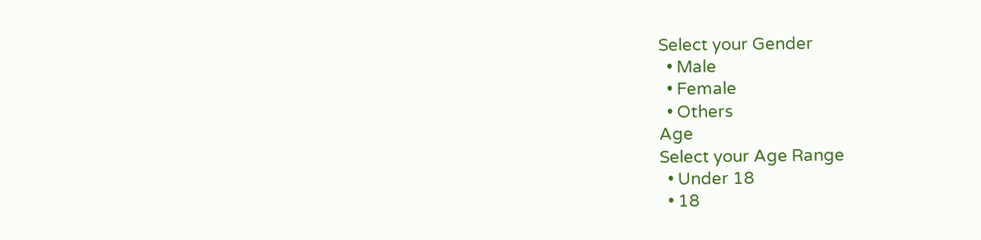Select your Gender
  • Male
  • Female
  • Others
Age
Select your Age Range
  • Under 18
  • 18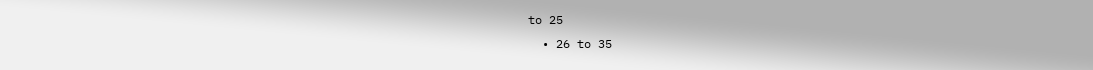to 25
  • 26 to 35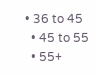• 36 to 45
  • 45 to 55
  • 55+